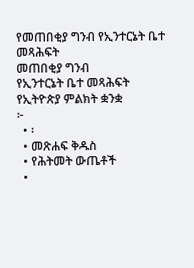የመጠበቂያ ግንብ የኢንተርኔት ቤተ መጻሕፍት
መጠበቂያ ግንብ
የኢንተርኔት ቤተ መጻሕፍት
የኢትዮጵያ ምልክት ቋንቋ
፦
  • ፡
  • መጽሐፍ ቅዱስ
  • የሕትመት ውጤቶች
  •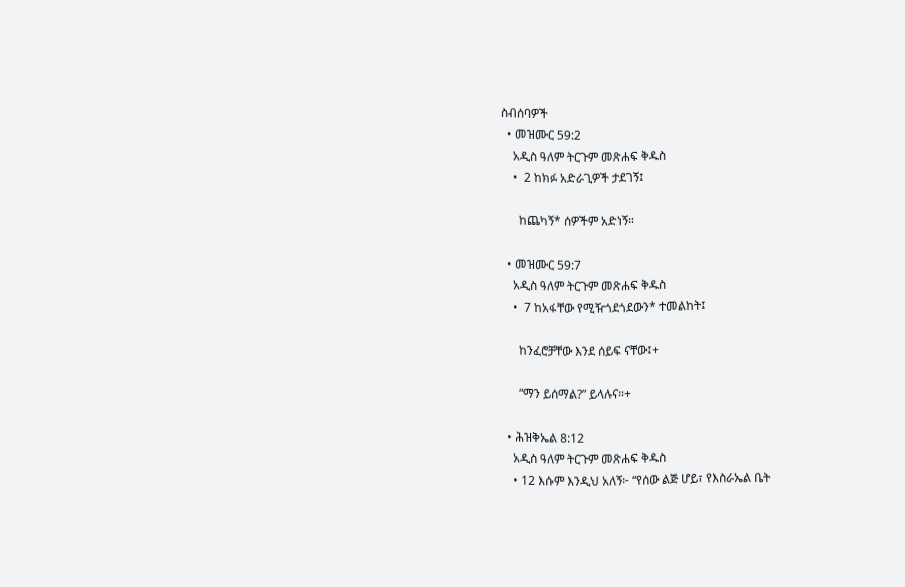ስብሰባዎች
  • መዝሙር 59:2
    አዲስ ዓለም ትርጉም መጽሐፍ ቅዱስ
    •  2 ከክፉ አድራጊዎች ታደገኝ፤

      ከጨካኝ* ሰዎችም አድነኝ።

  • መዝሙር 59:7
    አዲስ ዓለም ትርጉም መጽሐፍ ቅዱስ
    •  7 ከአፋቸው የሚዥጎደጎደውን* ተመልከት፤

      ከንፈሮቻቸው እንደ ሰይፍ ናቸው፤+

      “ማን ይሰማል?” ይላሉና።+

  • ሕዝቅኤል 8:12
    አዲስ ዓለም ትርጉም መጽሐፍ ቅዱስ
    • 12 እሱም እንዲህ አለኝ፦ “የሰው ልጅ ሆይ፣ የእስራኤል ቤት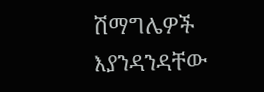ሽማግሌዎች እያንዳንዳቸው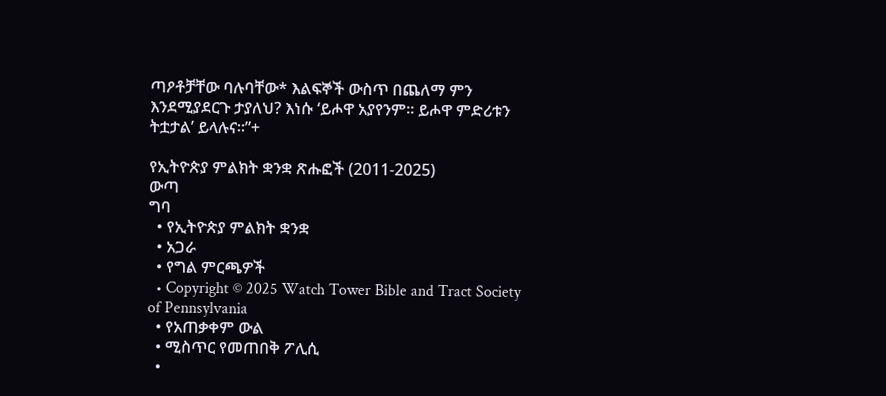ጣዖቶቻቸው ባሉባቸው* እልፍኞች ውስጥ በጨለማ ምን እንደሚያደርጉ ታያለህ? እነሱ ‘ይሖዋ አያየንም። ይሖዋ ምድሪቱን ትቷታል’ ይላሉና።”+

የኢትዮጵያ ምልክት ቋንቋ ጽሑፎች (2011-2025)
ውጣ
ግባ
  • የኢትዮጵያ ምልክት ቋንቋ
  • አጋራ
  • የግል ምርጫዎች
  • Copyright © 2025 Watch Tower Bible and Tract Society of Pennsylvania
  • የአጠቃቀም ውል
  • ሚስጥር የመጠበቅ ፖሊሲ
  •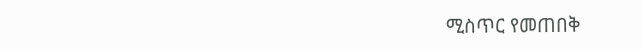ሚስጥር የመጠበቅ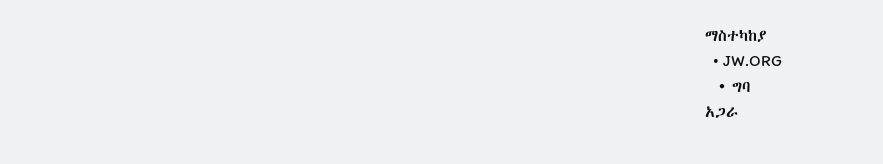ማስተካከያ
  • JW.ORG
  • ግባ
አጋራ